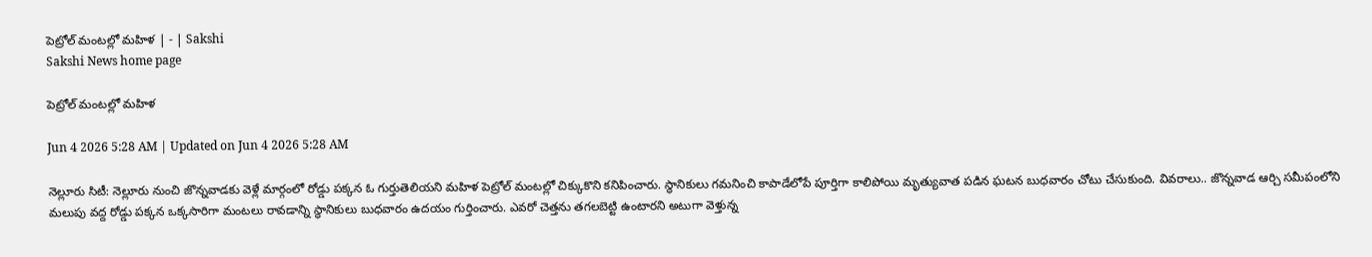పెట్రోల్‌ మంటల్లో మహిళ | - | Sakshi
Sakshi News home page

పెట్రోల్‌ మంటల్లో మహిళ

Jun 4 2026 5:28 AM | Updated on Jun 4 2026 5:28 AM

నెల్లూరు సిటీ: నెల్లూరు నుంచి జొన్నవాడకు వెళ్లే మార్గంలో రోడ్డు పక్కన ఓ గుర్తుతెలియని మహిళ పెట్రోల్‌ మంటల్లో చిక్కుకొని కనిపించారు. స్థానికులు గమనించి కాపాడేలోపే పూర్తిగా కాలిపోయి మృత్యువాత పడిన ఘటన బుధవారం చోటు చేసుకుంది. వివరాలు.. జొన్నవాడ ఆర్చి సమీపంలోని మలుపు వద్ద రోడ్డు పక్కన ఒక్కసారిగా మంటలు రావడాన్ని స్థానికులు బుధవారం ఉదయం గుర్తించారు. ఎవరో చెత్తను తగలబెట్టి ఉంటారని అటుగా వెళ్తున్న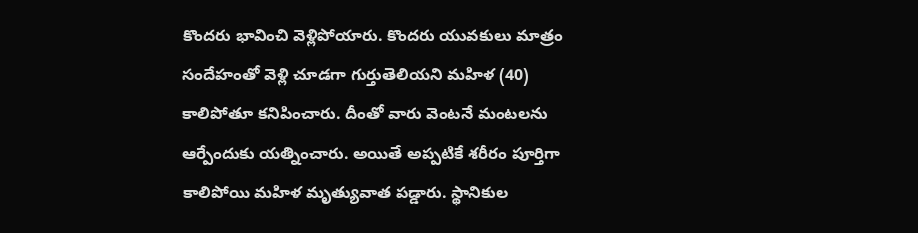కొందరు భావించి వెళ్లిపోయారు. కొందరు యువకులు మాత్రం సందేహంతో వెళ్లి చూడగా గుర్తుతెలియని మహిళ (40) కాలిపోతూ కనిపించారు. దీంతో వారు వెంటనే మంటలను ఆర్పేందుకు యత్నించారు. అయితే అప్పటికే శరీరం పూర్తిగా కాలిపోయి మహిళ మృత్యువాత పడ్డారు. స్థానికుల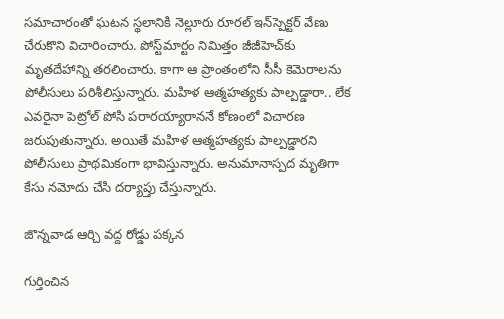సమాచారంతో ఘటన స్థలానికి నెల్లూరు రూరల్‌ ఇన్‌స్పెక్టర్‌ వేణు చేరుకొని విచారించారు. పోస్ట్‌మార్టం నిమిత్తం జీజీహెచ్‌కు మృతదేహాన్ని తరలించారు. కాగా ఆ ప్రాంతంలోని సీసీ కెమెరాలను పోలీసులు పరిశీలిస్తున్నారు. మహిళ ఆత్మహత్యకు పాల్పడ్డారా.. లేక ఎవరైనా పెట్రోల్‌ పోసి పరారయ్యారాననే కోణంలో విచారణ జరుపుతున్నారు. అయితే మహిళ ఆత్మహత్యకు పాల్పడ్డారని పోలీసులు ప్రాథమికంగా భావిస్తున్నారు. అనుమానాస్పద మృతిగా కేసు నమోదు చేసి దర్యాప్తు చేస్తున్నారు.

జొన్నవాడ ఆర్చి వద్ద రోడ్డు పక్కన

గుర్తించిన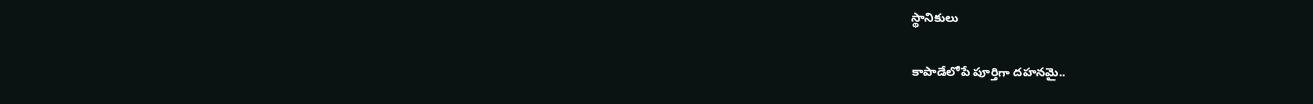స్థానికులు

కాపాడేలోపే పూర్తిగా దహనమై..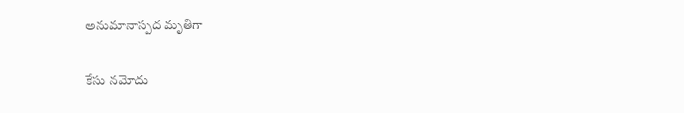అనుమానాస్పద మృతిగా

కేసు నమోదు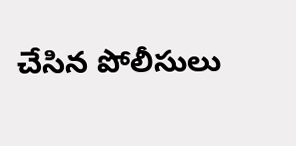చేసిన పోలీసులు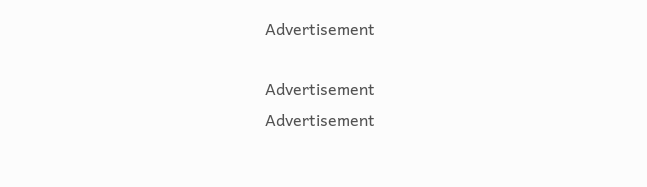Advertisement

Advertisement
Advertisement